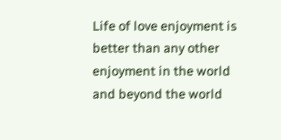Life of love enjoyment is better than any other enjoyment in the world and beyond the world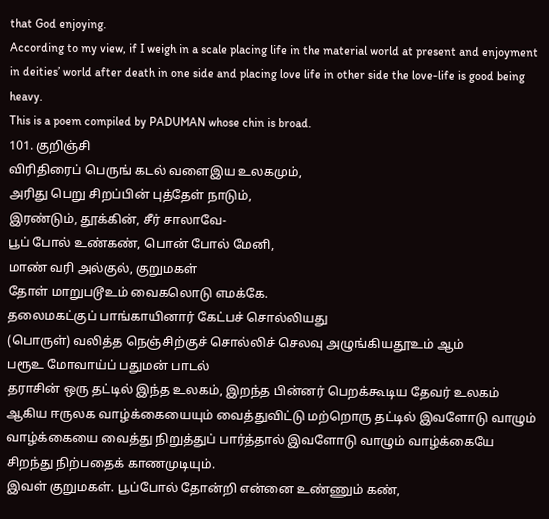that God enjoying.
According to my view, if I weigh in a scale placing life in the material world at present and enjoyment in deities’ world after death in one side and placing love life in other side the love-life is good being heavy.
This is a poem compiled by PADUMAN whose chin is broad.
101. குறிஞ்சி
விரிதிரைப் பெருங் கடல் வளைஇய உலகமும்,
அரிது பெறு சிறப்பின் புத்தேள் நாடும்,
இரண்டும், தூக்கின், சீர் சாலாவே-
பூப் போல் உண்கண், பொன் போல் மேனி,
மாண் வரி அல்குல், குறுமகள்
தோள் மாறுபடூஉம் வைகலொடு எமக்கே.
தலைமகட்குப் பாங்காயினார் கேட்பச் சொல்லியது
(பொருள்) வலித்த நெஞ்சிற்குச் சொல்லிச் செலவு அழுங்கியதூஉம் ஆம்
பரூஉ மோவாய்ப் பதுமன் பாடல்
தராசின் ஒரு தட்டில் இந்த உலகம், இறந்த பின்னர் பெறக்கூடிய தேவர் உலகம் ஆகிய ஈருலக வாழ்க்கையையும் வைத்துவிட்டு மற்றொரு தட்டில் இவளோடு வாழும் வாழ்க்கையை வைத்து நிறுத்துப் பார்த்தால் இவளோடு வாழும் வாழ்க்கையே சிறந்து நிற்பதைக் காணமுடியும்.
இவள் குறுமகள். பூப்போல் தோன்றி என்னை உண்ணும் கண்,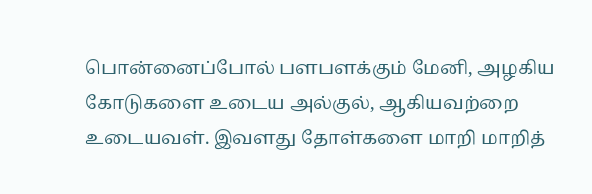பொன்னைப்போல் பளபளக்கும் மேனி, அழகிய கோடுகளை உடைய அல்குல், ஆகியவற்றை உடையவள். இவளது தோள்களை மாறி மாறித்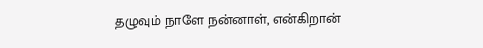தழுவும் நாளே நன்னாள், என்கிறான்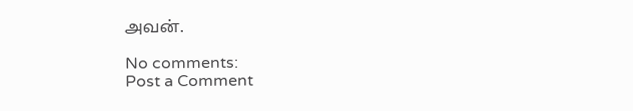அவன்.

No comments:
Post a Comment